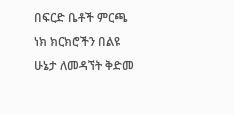በፍርድ ቤቶች ምርጫ ነክ ክርክሮችን በልዩ ሁኔታ ለመዳኘት ቅድመ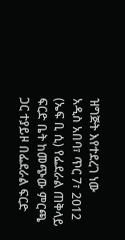ዝግጅት እየተደረገ ነው
አዲስ አበባ፣ ጥር 7፣ 2012 (ኤፍ ቢ ሲ) የፌደራል ጠቅላይ ፍርድ ቤት ከመጭው ምርጫ ጋር ተያይዞ በፌደራል ፍርድ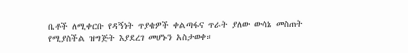ቤቶች ለሚቀርቡ የዳኝነት ጥያቄዎች ቀልጣፋና ጥራት ያለው ውሳኔ መስጠት የሚያስችል ዝግጅት እያደረገ መሆኑን አስታወቀ።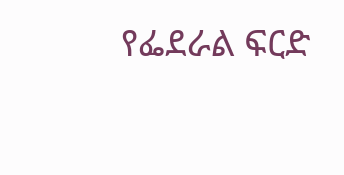የፌደራል ፍርድ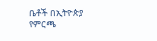ቤቶች በኢትዮጵያ የምርጫ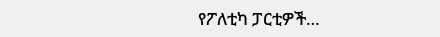የፖለቲካ ፓርቲዎች…